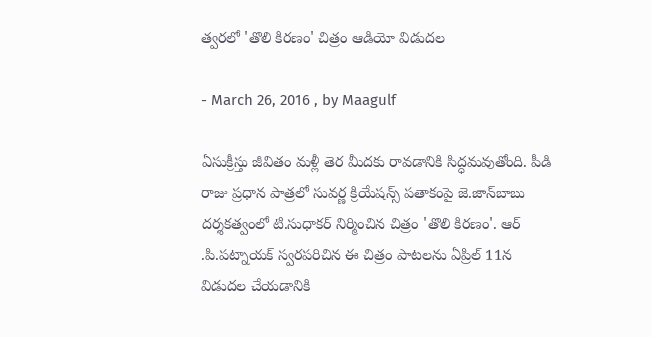త్వరలో 'తొలి కిరణం' చిత్రం ఆడియో విడుదల

- March 26, 2016 , by Maagulf

ఏసుక్రీస్తు జీవితం మళ్లీ తెర మీదకు రావడానికి సిద్ధమవుతోంది. పీడి రాజు ప్రధాన పాత్రలో సువర్ణ క్రియేషన్స్ పతాకంపై జె.జాన్‌బాబు దర్శకత్వంలో టి.సుధాకర్ నిర్మించిన చిత్రం 'తొలి కిరణం'. ఆర్ .పి.పట్నాయక్ స్వరపరిచిన ఈ చిత్రం పాటలను ఏప్రిల్ 11న విడుదల చేయడానికి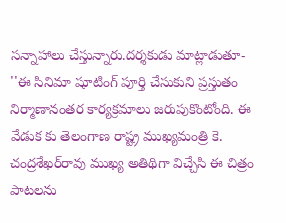సన్నాహాలు చేస్తున్నారు.దర్శకుడు మాట్లాడుతూ- ''ఈ సినిమా షూటింగ్ పూర్తి చేసుకుని ప్రస్తుతం నిర్మాణానంతర కార్యక్రమాలు జరుపుకొంటోంది. ఈ వేడుక కు తెలంగాణ రాష్ట్ర ముఖ్యమంత్రి కె. చంద్రశేఖర్‌రావు ముఖ్య అతిథిగా విచ్చేసి ఈ చిత్రం పాటలను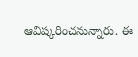ఆవిష్కరించనున్నారు. ఈ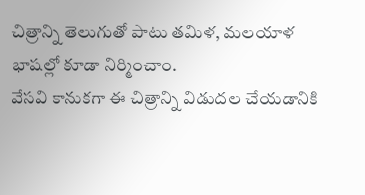చిత్రాన్ని తెలుగుతో పాటు తమిళ, మలయాళ భాషల్లో కూడా నిర్మించాం.
వేసవి కానుకగా ఈ చిత్రాన్ని విడుదల చేయడానికి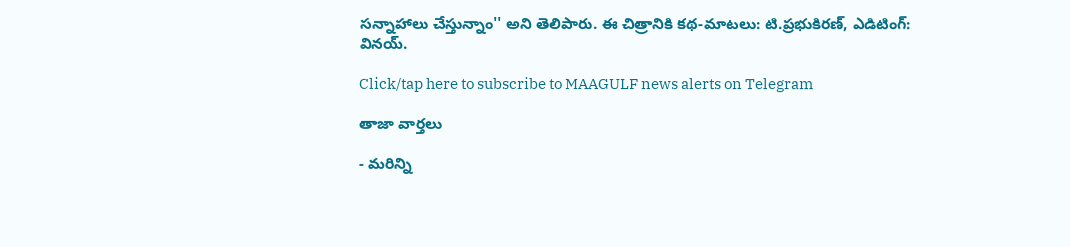సన్నాహాలు చేస్తున్నాం'' అని తెలిపారు. ఈ చిత్రానికి కథ-మాటలు: టి.ప్రభుకిరణ్, ఎడిటింగ్: వినయ్.

Click/tap here to subscribe to MAAGULF news alerts on Telegram

తాజా వార్తలు

- మరిన్ని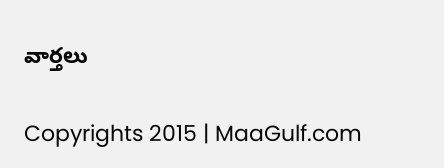వార్తలు

Copyrights 2015 | MaaGulf.com